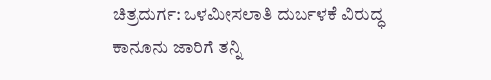ಚಿತ್ರದುರ್ಗ: ಒಳಮೀಸಲಾತಿ ದುರ್ಬಳಕೆ ವಿರುದ್ಧ
ಕಾನೂನು ಜಾರಿಗೆ ತನ್ನಿ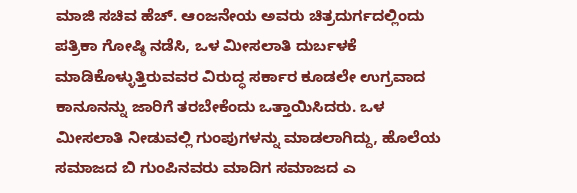ಮಾಜಿ ಸಚಿವ ಹೆಚ್. ಆಂಜನೇಯ ಅವರು ಚಿತ್ರದುರ್ಗದಲ್ಲಿಂದು
ಪತ್ರಿಕಾ ಗೋಷ್ಠಿ ನಡೆಸಿ, ಒಳ ಮೀಸಲಾತಿ ದುರ್ಬಳಕೆ
ಮಾಡಿಕೊಳ್ಳುತ್ತಿರುವವರ ವಿರುದ್ಧ ಸರ್ಕಾರ ಕೂಡಲೇ ಉಗ್ರವಾದ
ಕಾನೂನನ್ನು ಜಾರಿಗೆ ತರಬೇಕೆಂದು ಒತ್ತಾಯಿಸಿದರು. ಒಳ
ಮೀಸಲಾತಿ ನೀಡುವಲ್ಲಿ ಗುಂಪುಗಳನ್ನು ಮಾಡಲಾಗಿದ್ದು, ಹೊಲೆಯ
ಸಮಾಜದ ಬಿ ಗುಂಪಿನವರು ಮಾದಿಗ ಸಮಾಜದ ಎ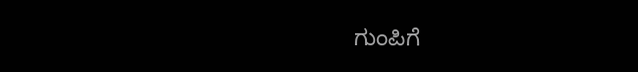ಗುಂಪಿಗೆ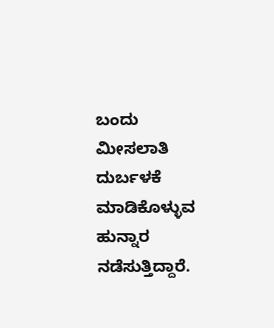ಬಂದು ಮೀಸಲಾತಿ ದುರ್ಬಳಕೆ ಮಾಡಿಕೊಳ್ಳುವ ಹುನ್ನಾರ
ನಡೆಸುತ್ತಿದ್ದಾರೆ.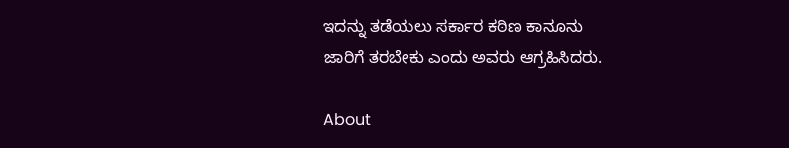ಇದನ್ನು ತಡೆಯಲು ಸರ್ಕಾರ ಕಠಿಣ ಕಾನೂನು
ಜಾರಿಗೆ ತರಬೇಕು ಎಂದು ಅವರು ಆಗ್ರಹಿಸಿದರು.

About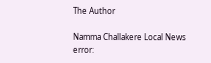The Author

Namma Challakere Local News
error: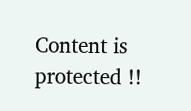Content is protected !!